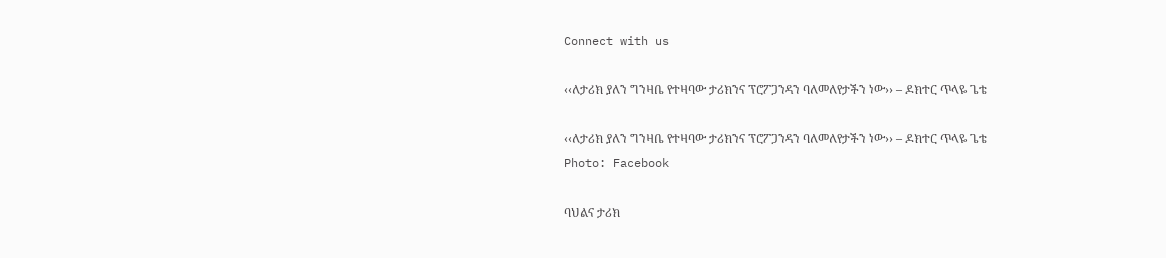Connect with us

‹‹ለታሪክ ያለን ግንዛቤ የተዛባው ታሪክንና ፕሮፖጋንዳን ባለመለየታችን ነው›› – ዶክተር ጥላዬ ጌቴ

‹‹ለታሪክ ያለን ግንዛቤ የተዛባው ታሪክንና ፕሮፖጋንዳን ባለመለየታችን ነው›› – ዶክተር ጥላዬ ጌቴ
Photo: Facebook

ባህልና ታሪክ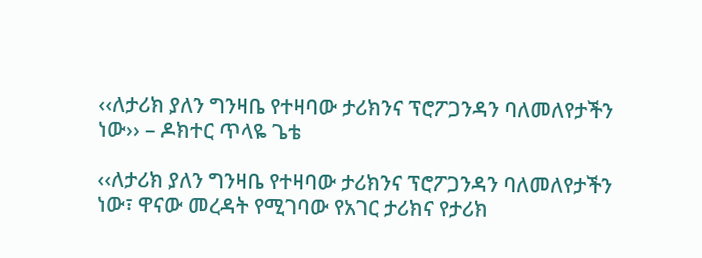‹‹ለታሪክ ያለን ግንዛቤ የተዛባው ታሪክንና ፕሮፖጋንዳን ባለመለየታችን ነው›› – ዶክተር ጥላዬ ጌቴ

‹‹ለታሪክ ያለን ግንዛቤ የተዛባው ታሪክንና ፕሮፖጋንዳን ባለመለየታችን ነው፣ ዋናው መረዳት የሚገባው የአገር ታሪክና የታሪክ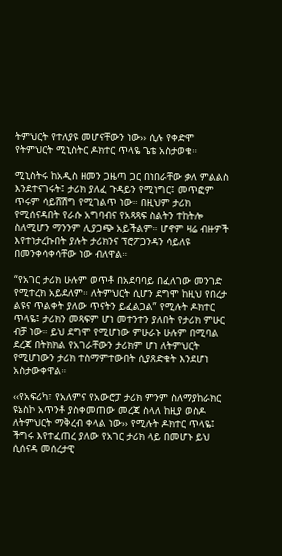ትምህርት የተለያዩ መሆናቸውን ነው›› ሲሉ የቀድሞ የትምህርት ሚኒስትር ዶክተር ጥላዬ ጌቴ አስታወቁ።

ሚኒስትሩ ከአዲስ ዘመን ጋዜጣ ጋር በነበራቸው ቃለ ምልልስ እንደተናገሩት፤ ታሪክ ያለፈ ጉዳይን የሚነግር፤ መጥፎም ጥሩም ሳይሸሽግ የሚገልጥ ነው። በዚህም ታሪክ የሚሰናዳበት የራሱ አግባብና የአጻጻፍ ስልትን ተከትሎ ስለሚሆን ማንንም ሊያጋጭ አይችልም። ሆኖም ዛሬ ብዙዎች እየተነታረኩበት ያሉት ታሪክንና ፕሮፖጋንዳን ሳይለዩ በመንቀሳቀሳቸው ነው ብለዋል።

“የአገር ታሪክ ሁሉም ወጥቶ በአደባባይ በፈለገው መንገድ የሚተረክ አይደለም። ለትምህርት ሲሆን ደግሞ ከዚህ የበረታ ልዩና ጥልቀት ያለው ጥናትን ይፈልጋል” የሚሉት ዶክተር ጥላዬ፤ ታሪክን መጻፍም ሆነ መተንተን ያለበት የታሪክ ምሁር ብቻ ነው። ይህ ደግሞ የሚሆነው ምሁራኑ ሁሉም በሚባል ደረጃ በትክክል የአገራቸውን ታሪክም ሆነ ለትምህርት የሚሆነውን ታሪክ ተስማምተውበት ሲያጸድቁት እንደሆነ አስታውቀዋል።

‹‹የአፍሪካ፣ የአለምና የአውሮፓ ታሪክ ምንም ስለማያከራክር ዩኔስኮ አጥንቶ ያስቀመጠው መረጃ ስላለ ከዚያ ወስዶ ለትምህርት ማቅረብ ቀላል ነው›› የሚሉት ዶክተር ጥላዬ፤ ችግሩ እየተፈጠረ ያለው የአገር ታሪክ ላይ በመሆኑ ይህ ሲሰናዳ መሰረታዊ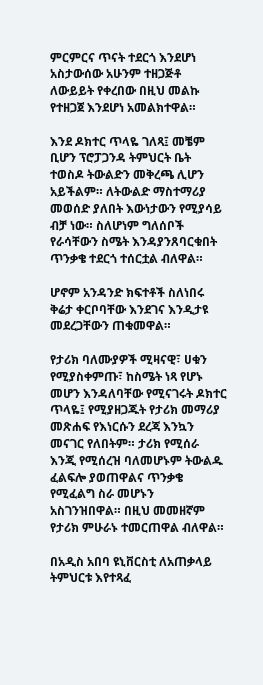ምርምርና ጥናት ተደርጎ እንደሆነ አስታውሰው አሁንም ተዘጋጅቶ ለውይይት የቀረበው በዚህ መልኩ የተዘጋጀ እንደሆነ አመልክተዋል።

እንደ ዶክተር ጥላዬ ገለጻ፤ መቼም ቢሆን ፕሮፓጋንዳ ትምህርት ቤት ተወስዶ ትውልድን መቅረጫ ሊሆን አይችልም። ለትውልድ ማስተማሪያ መወሰድ ያለበት እውነታውን የሚያሳይ ብቻ ነው። ስለሆነም ግለሰቦች የራሳቸውን ስሜት እንዳያንጸባርቁበት ጥንቃቄ ተደርጎ ተሰርቷል ብለዋል።

ሆኖም አንዳንድ ክፍተቶች ስለነበሩ ቅሬታ ቀርቦባቸው እንደገና እንዲታዩ መደረጋቸውን ጠቁመዋል።

የታሪክ ባለሙያዎች ሚዛናዊ፣ ሀቁን የሚያስቀምጡ፣ ከስሜት ነጻ የሆኑ መሆን እንዳለባቸው የሚናገሩት ዶክተር ጥላዬ፤ የሚያዘጋጁት የታሪክ መማሪያ መጽሐፍ የእነርሱን ደረጃ እንኳን መናገር የለበትም። ታሪክ የሚሰራ እንጂ የሚሰረዝ ባለመሆኑም ትውልዱ ፈልፍሎ ያወጠዋልና ጥንቃቄ የሚፈልግ ስራ መሆኑን አስገንዝበዋል። በዚህ መመዘኛም የታሪክ ምሁራኑ ተመርጠዋል ብለዋል።

በአዲስ አበባ ዩኒቨርስቲ ለአጠቃላይ ትምህርቱ እየተጻፈ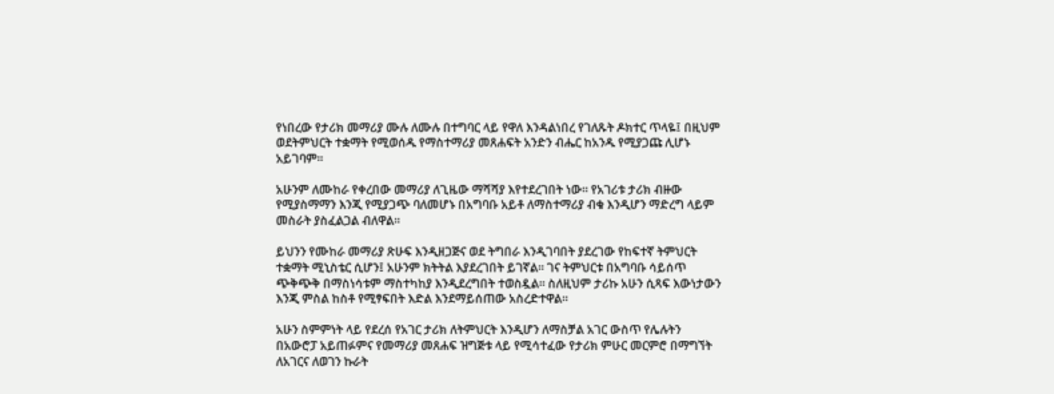የነበረው የታሪክ መማሪያ ሙሉ ለሙሉ በተግባር ላይ የዋለ እንዳልነበረ የገለጹት ዶክተር ጥላዬ፤ በዚህም ወደትምህርት ተቋማት የሚወሰዱ የማስተማሪያ መጸሐፍት አንድን ብሔር ከአንዱ የሚያጋጩ ሊሆኑ አይገባም።

አሁንም ለሙከራ የቀረበው መማሪያ ለጊዜው ማሻሻያ እየተደረገበት ነው። የአገሪቱ ታሪክ ብዙው የሚያስማማን እንጂ የሚያጋጭ ባለመሆኑ በአግባቡ አይቶ ለማስተማሪያ ብቁ እንዲሆን ማድረግ ላይም መስራት ያስፈልጋል ብለዋል።

ይህንን የሙከራ መማሪያ ጽሁፍ እንዲዘጋጅና ወደ ትግበራ እንዲገባበት ያደረገው የከፍተኛ ትምህርት ተቋማት ሚኒስቴር ሲሆን፤ አሁንም ክትትል እያደረገበት ይገኛል። ገና ትምህርቱ በአግባቡ ሳይሰጥ ጭቅጭቅ በማስነሳቱም ማስተካከያ እንዲደረግበት ተወስዷል። ስለዚህም ታሪኩ አሁን ሲጻፍ እውነታውን እንጂ ምስል ከስቶ የሚፃፍበት እድል እንደማይሰጠው አስረድተዋል።

አሁን ስምምነት ላይ የደረሰ የአገር ታሪክ ለትምህርት እንዲሆን ለማስቻል አገር ውስጥ የሌሉትን በአውሮፓ አይጠፉምና የመማሪያ መጸሐፍ ዝግጅቱ ላይ የሚሳተፈው የታሪክ ምሁር መርምሮ በማግኘት ለአገርና ለወገን ኩራት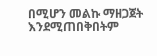በሚሆን መልኩ ማዘጋጀት እንደሚጠበቅበትም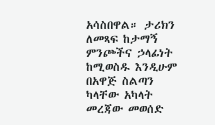አሳስበዋል። ታሪክን ለመጻፍ ከታማኝ ምንጮችና ኃላፊነት ከሚወስዱ እንዲሁም በአዋጅ ስልጣን ካላቸው አካላት መረጃው መወሰድ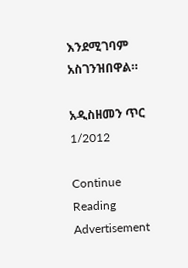እንደሚገባም አስገንዝበዋል።

አዲስዘመን ጥር 1/2012

Continue Reading
Advertisement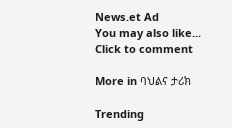News.et Ad
You may also like...
Click to comment

More in ባህልና ታሪክ

Trending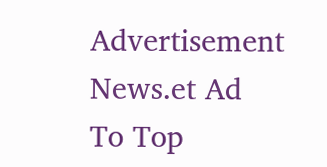Advertisement News.et Ad
To Top